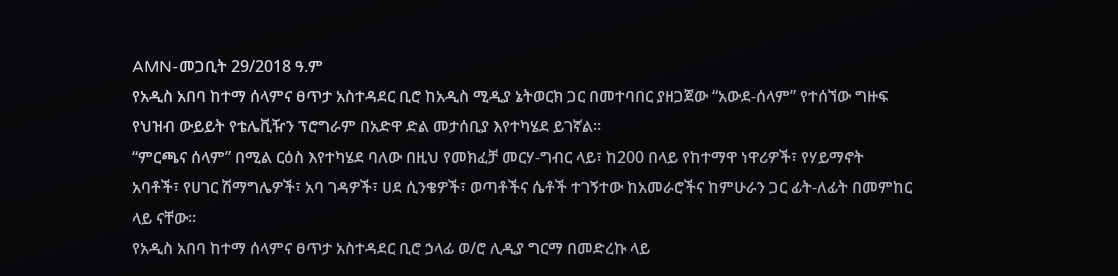AMN-መጋቢት 29/2018 ዓ.ም
የአዲስ አበባ ከተማ ሰላምና ፀጥታ አስተዳደር ቢሮ ከአዲስ ሚዲያ ኔትወርክ ጋር በመተባበር ያዘጋጀው “አውደ-ሰላም” የተሰኘው ግዙፍ የህዝብ ውይይት የቴሌቪዥን ፕሮግራም በአድዋ ድል መታሰቢያ እየተካሄደ ይገኛል።
“ምርጫና ሰላም” በሚል ርዕስ እየተካሄደ ባለው በዚህ የመክፈቻ መርሃ-ግብር ላይ፣ ከ200 በላይ የከተማዋ ነዋሪዎች፣ የሃይማኖት አባቶች፣ የሀገር ሽማግሌዎች፣ አባ ገዳዎች፣ ሀደ ሲንቄዎች፣ ወጣቶችና ሴቶች ተገኝተው ከአመራሮችና ከምሁራን ጋር ፊት-ለፊት በመምከር ላይ ናቸው።
የአዲስ አበባ ከተማ ሰላምና ፀጥታ አስተዳደር ቢሮ ኃላፊ ወ/ሮ ሊዲያ ግርማ በመድረኩ ላይ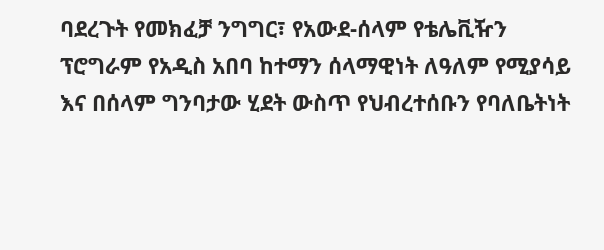ባደረጉት የመክፈቻ ንግግር፣ የአውደ-ሰላም የቴሌቪዥን ፕሮግራም የአዲስ አበባ ከተማን ሰላማዊነት ለዓለም የሚያሳይ እና በሰላም ግንባታው ሂደት ውስጥ የህብረተሰቡን የባለቤትነት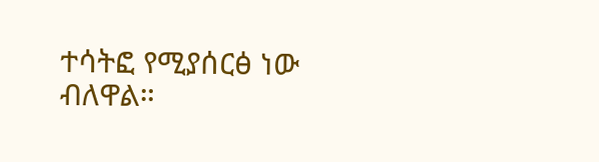ተሳትፎ የሚያሰርፅ ነው ብለዋል።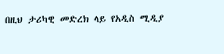በዚህ ታሪካዊ መድረክ ላይ የአዲስ ሚዲያ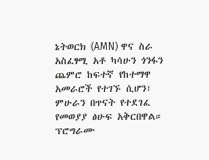ኔትወርክ (AMN) ዋና ስራ አስፈፃሚ አቶ ካሳሁን ጎንፋን ጨምሮ ከፍተኛ የከተማዋ አመራሮች የተገኙ ሲሆን፣ ምሁራን በጥናት የተደገፈ የመወያያ ፅሁፍ አቅርበዋል።
ፕሮግራሙ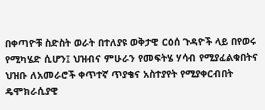በቀጣዮቹ ስድስት ወራት በተለያዩ ወቅታዊ ርዕሰ ጉዳዮች ላይ በየወሩ የሚካሄድ ሲሆን፤ ህዝብና ምሁራን የመፍትሄ ሃሳብ የሚያፈልቁበትና ህዝቡ ለአመራሮች ቀጥተኛ ጥያቄና አስተያየት የሚያቀርብበት ዴሞክራሲያዊ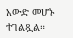አውድ መሆኑ ተገልጿል።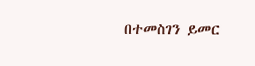በተመስገን ይመር